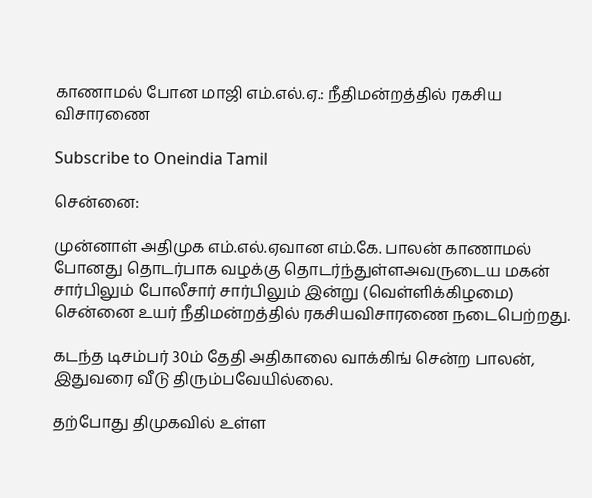காணாமல் போன மாஜி எம்.எல்.ஏ.: நீதிமன்றத்தில் ரகசிய விசாரணை

Subscribe to Oneindia Tamil

சென்னை:

முன்னாள் அதிமுக எம்.எல்.ஏவான எம்.கே. பாலன் காணாமல் போனது தொடர்பாக வழக்கு தொடர்ந்துள்ளஅவருடைய மகன் சார்பிலும் போலீசார் சார்பிலும் இன்று (வெள்ளிக்கிழமை) சென்னை உயர் நீதிமன்றத்தில் ரகசியவிசாரணை நடைபெற்றது.

கடந்த டிசம்பர் 30ம் தேதி அதிகாலை வாக்கிங் சென்ற பாலன், இதுவரை வீடு திரும்பவேயில்லை.

தற்போது திமுகவில் உள்ள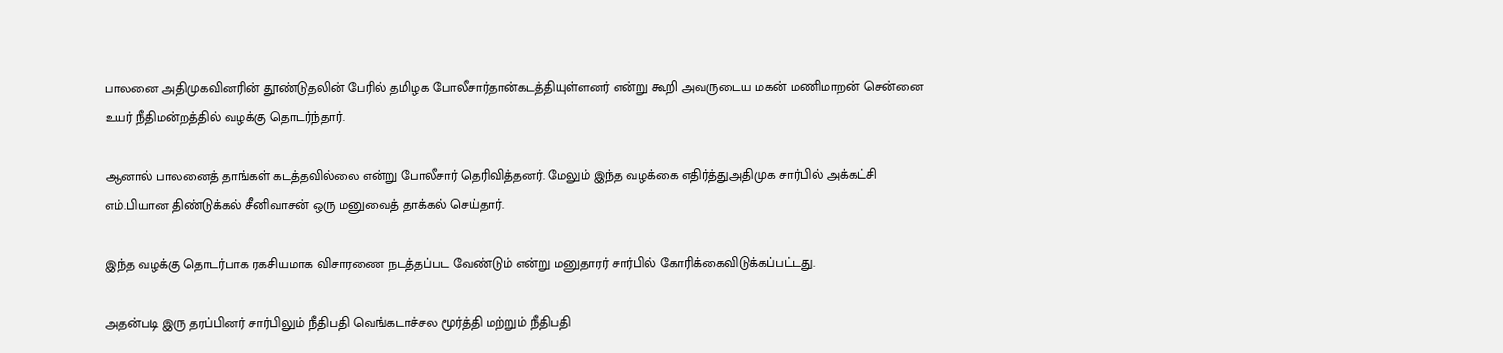பாலனை அதிமுகவினரின் தூண்டுதலின் பேரில் தமிழக போலீசார்தான்கடத்தியுள்ளனர் என்று கூறி அவருடைய மகன் மணிமாறன் சென்னை உயர் நீதிமன்றத்தில் வழக்கு தொடர்ந்தார்.

ஆனால் பாலனைத் தாங்கள் கடத்தவில்லை என்று போலீசார் தெரிவித்தனர். மேலும் இந்த வழக்கை எதிர்த்துஅதிமுக சார்பில் அக்கட்சி எம்.பியான திண்டுக்கல் சீனிவாசன் ஒரு மனுவைத் தாக்கல் செய்தார்.

இந்த வழக்கு தொடர்பாக ரகசியமாக விசாரணை நடத்தப்பட வேண்டும் என்று மனுதாரர் சார்பில் கோரிக்கைவிடுக்கப்பட்டது.

அதன்படி இரு தரப்பினர் சார்பிலும் நீதிபதி வெங்கடாச்சல மூர்த்தி மற்றும் நீதிபதி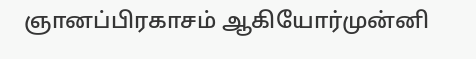ஞானப்பிரகாசம் ஆகியோர்முன்னி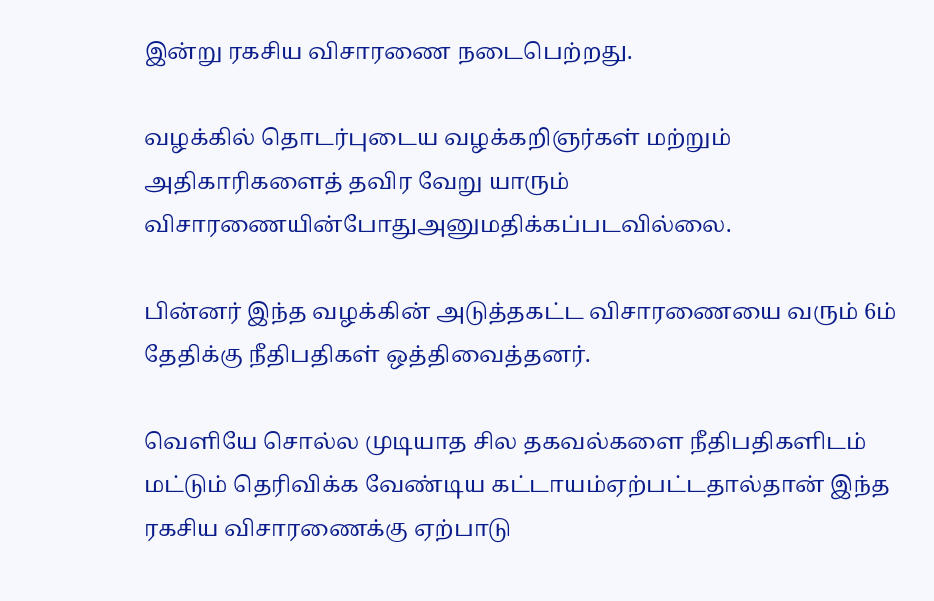இன்று ரகசிய விசாரணை நடைபெற்றது.

வழக்கில் தொடர்புடைய வழக்கறிஞர்கள் மற்றும் அதிகாரிகளைத் தவிர வேறு யாரும் விசாரணையின்போதுஅனுமதிக்கப்படவில்லை.

பின்னர் இந்த வழக்கின் அடுத்தகட்ட விசாரணையை வரும் 6ம் தேதிக்கு நீதிபதிகள் ஒத்திவைத்தனர்.

வெளியே சொல்ல முடியாத சில தகவல்களை நீதிபதிகளிடம் மட்டும் தெரிவிக்க வேண்டிய கட்டாயம்ஏற்பட்டதால்தான் இந்த ரகசிய விசாரணைக்கு ஏற்பாடு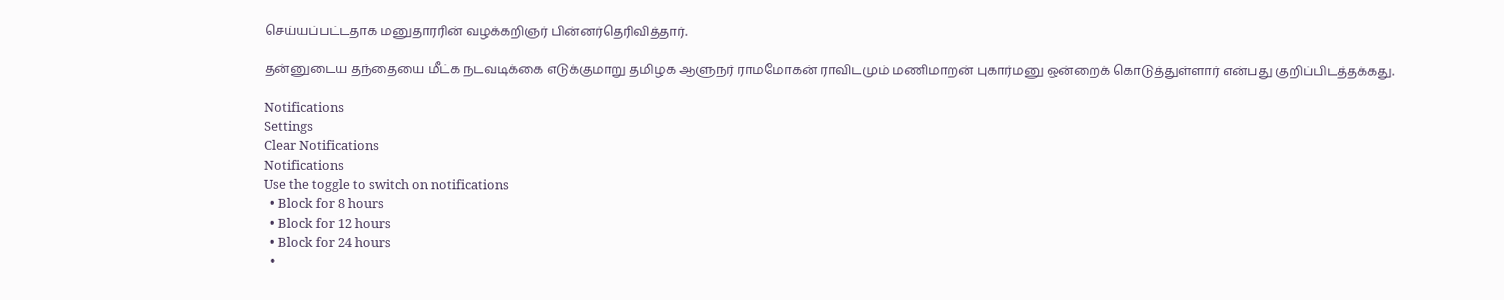செய்யப்பட்டதாக மனுதாரரின் வழக்கறிஞர் பின்னர்தெரிவித்தார்.

தன்னுடைய தந்தையை மீட்க நடவடிக்கை எடுக்குமாறு தமிழக ஆளுநர் ராமமோகன் ராவிடமும் மணிமாறன் புகார்மனு ஒன்றைக் கொடுத்துள்ளார் என்பது குறிப்பிடத்தக்கது.

Notifications
Settings
Clear Notifications
Notifications
Use the toggle to switch on notifications
  • Block for 8 hours
  • Block for 12 hours
  • Block for 24 hours
  •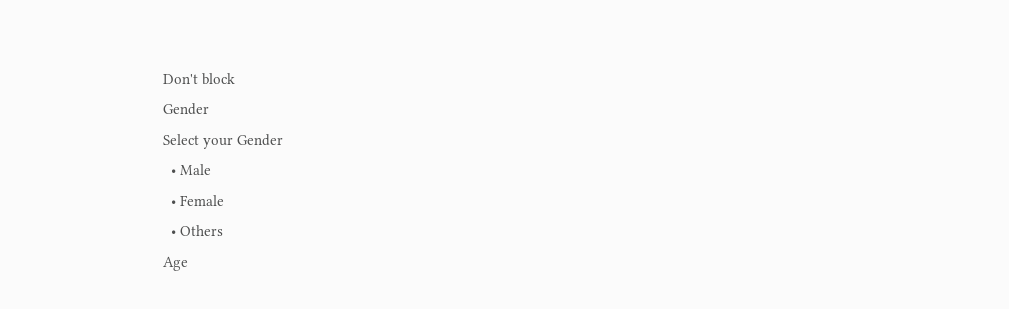Don't block
Gender
Select your Gender
  • Male
  • Female
  • Others
Age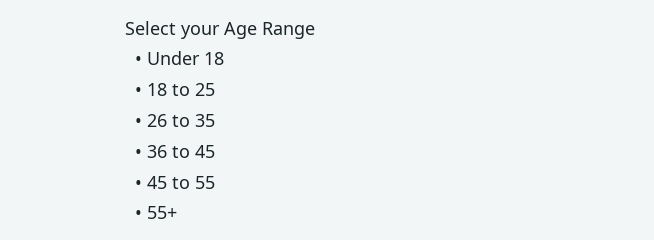Select your Age Range
  • Under 18
  • 18 to 25
  • 26 to 35
  • 36 to 45
  • 45 to 55
  • 55+